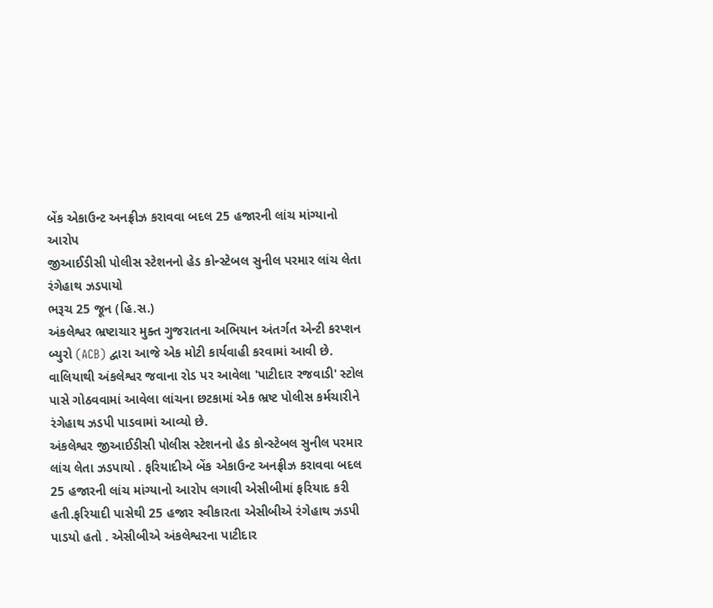બેંક એકાઉન્ટ અનફ્રીઝ કરાવવા બદલ 25 હજારની લાંચ માંગ્યાનો આરોપ
જીઆઈડીસી પોલીસ સ્ટેશનનો હેડ કોન્સ્ટેબલ સુનીલ પરમાર લાંચ લેતા રંગેહાથ ઝડપાયો
ભરૂચ 25 જૂન (હિ.સ.)
અંકલેશ્વર ભ્રષ્ટાચાર મુક્ત ગુજરાતના અભિયાન અંતર્ગત એન્ટી કરપ્શન બ્યુરો (ACB) દ્વારા આજે એક મોટી કાર્યવાહી કરવામાં આવી છે. વાલિયાથી અંકલેશ્વર જવાના રોડ પર આવેલા 'પાટીદાર રજવાડી' સ્ટોલ પાસે ગોઠવવામાં આવેલા લાંચના છટકામાં એક ભ્રષ્ટ પોલીસ કર્મચારીને રંગેહાથ ઝડપી પાડવામાં આવ્યો છે.
અંકલેશ્વર જીઆઈડીસી પોલીસ સ્ટેશનનો હેડ કોન્સ્ટેબલ સુનીલ પરમાર લાંચ લેતા ઝડપાયો . ફરિયાદીએ બેંક એકાઉન્ટ અનફ્રીઝ કરાવવા બદલ 25 હજારની લાંચ માંગ્યાનો આરોપ લગાવી એસીબીમાં ફરિયાદ કરી હતી.ફરિયાદી પાસેથી 25 હજાર સ્વીકારતા એસીબીએ રંગેહાથ ઝડપી પાડયો હતો . એસીબીએ અંકલેશ્વરના પાટીદાર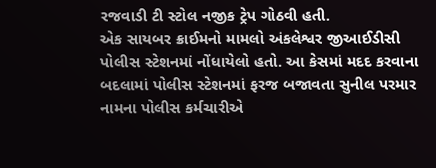રજવાડી ટી સ્ટોલ નજીક ટ્રેપ ગોઠવી હતી.
એક સાયબર ક્રાઈમનો મામલો અંકલેશ્વર જીઆઈડીસી પોલીસ સ્ટેશનમાં નોંધાયેલો હતો. આ કેસમાં મદદ કરવાના બદલામાં પોલીસ સ્ટેશનમાં ફરજ બજાવતા સુનીલ પરમાર નામના પોલીસ કર્મચારીએ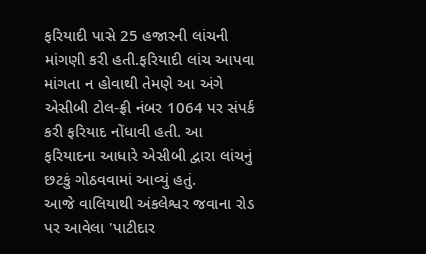ફરિયાદી પાસે 25 હજારની લાંચની માંગણી કરી હતી.ફરિયાદી લાંચ આપવા માંગતા ન હોવાથી તેમણે આ અંગે એસીબી ટોલ-ફ્રી નંબર 1064 પર સંપર્ક કરી ફરિયાદ નોંધાવી હતી. આ ફરિયાદના આધારે એસીબી દ્વારા લાંચનું છટકું ગોઠવવામાં આવ્યું હતું.
આજે વાલિયાથી અંકલેશ્વર જવાના રોડ પર આવેલા 'પાટીદાર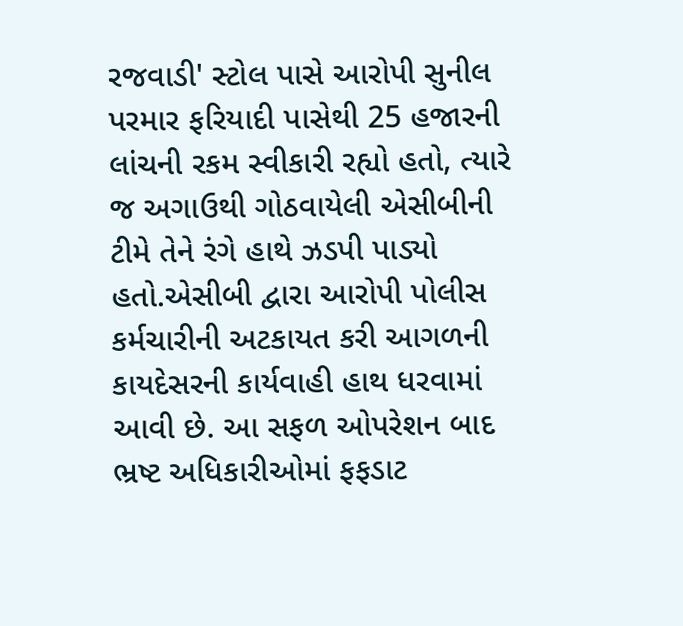રજવાડી' સ્ટોલ પાસે આરોપી સુનીલ પરમાર ફરિયાદી પાસેથી 25 હજારની લાંચની રકમ સ્વીકારી રહ્યો હતો, ત્યારે જ અગાઉથી ગોઠવાયેલી એસીબીની ટીમે તેને રંગે હાથે ઝડપી પાડ્યો હતો.એસીબી દ્વારા આરોપી પોલીસ કર્મચારીની અટકાયત કરી આગળની કાયદેસરની કાર્યવાહી હાથ ધરવામાં આવી છે. આ સફળ ઓપરેશન બાદ ભ્રષ્ટ અધિકારીઓમાં ફફડાટ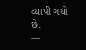વ્યાપી ગયો છે.
---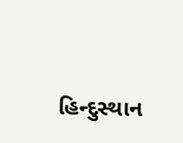હિન્દુસ્થાન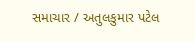સમાચાર / અતુલકુમાર પટેલ